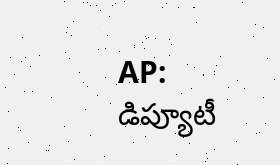AP: డిప్యూటీ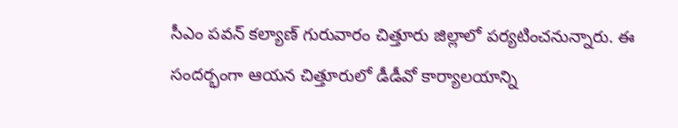సీఎం పవన్ కల్యాణ్ గురువారం చిత్తూరు జిల్లాలో పర్యటించనున్నారు. ఈ సందర్భంగా ఆయన చిత్తూరులో డీడీవో కార్యాలయాన్ని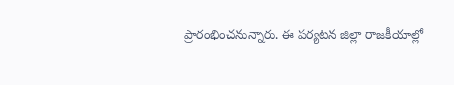ప్రారంభించనున్నారు. ఈ పర్యటన జిల్లా రాజకీయాల్లో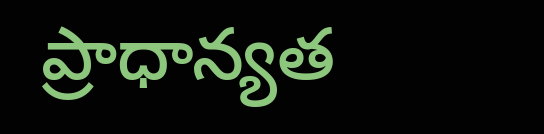ప్రాధాన్యత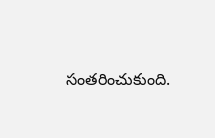సంతరించుకుంది.